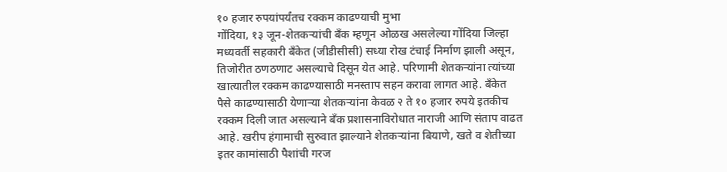१० हजार रुपयांपर्यंतच रक्कम काढण्याची मुभा
गोंदिया, १३ जून-शेतकऱ्यांची बँक म्हणून ओळख असलेल्या गोंदिया जिल्हा मध्यवर्ती सहकारी बँकेत (जीडीसीसी) सध्या रोख टंचाई निर्माण झाली असून, तिजोरीत ठणठणाट असल्याचे दिसून येत आहे. परिणामी शेतकऱ्यांना त्यांच्या खात्यातील रक्कम काढण्यासाठी मनस्ताप सहन करावा लागत आहे. बँकेत पैसे काढण्यासाठी येणाऱ्या शेतकऱ्यांना केवळ २ ते १० हजार रुपये इतकीच रक्कम दिली जात असल्याने बँक प्रशासनाविरोधात नाराजी आणि संताप वाढत आहे. खरीप हंगामाची सुरुवात झाल्याने शेतकऱ्यांना बियाणे, खते व शेतीच्या इतर कामांसाठी पैशांची गरज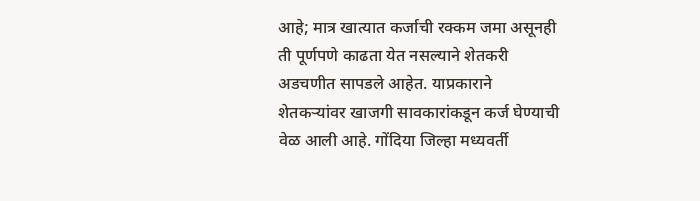आहे; मात्र खात्यात कर्जाची रक्कम जमा असूनही ती पूर्णपणे काढता येत नसल्याने शेतकरी अडचणीत सापडले आहेत. याप्रकाराने शेतकऱ्यांवर खाजगी सावकारांकडून कर्ज घेण्याची वेळ आली आहे. गोंदिया जिल्हा मध्यवर्ती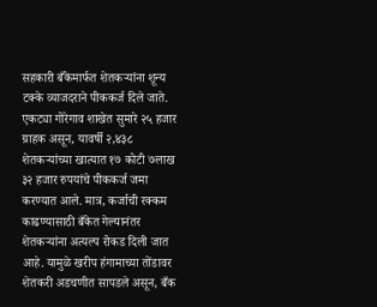सहकारी बँकेमार्फत शेतकऱ्यांना शून्य टक्के व्याजदराने पीककर्ज दिले जाते. एकट्या गोरेगाव शाखेत सुमारे २५ हजार ग्राहक असून, यावर्षी २,४३८ शेतकऱ्यांच्या खात्यात १७ कोटी ७लाख ३२ हजार रुपयांचे पीककर्ज जमा करण्यात आले. मात्र, कर्जाची रक्कम काढण्यासाठी बँकेत गेल्यानंतर शेतकऱ्यांना अत्यल्प रोकड दिली जात आहे. यामुळे खरीप हंगामाच्या तोंडावर शेतकरी अडचणीत सापडले असून, बँक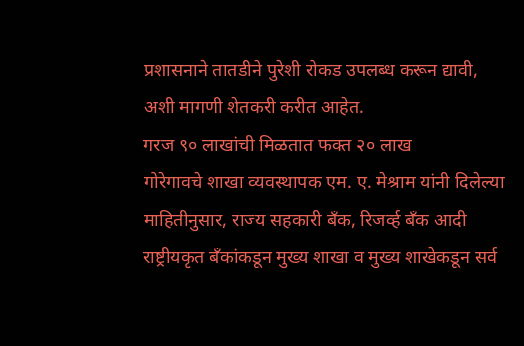प्रशासनाने तातडीने पुरेशी रोकड उपलब्ध करून द्यावी, अशी मागणी शेतकरी करीत आहेत.
गरज ९० लाखांची मिळतात फक्त २० लाख
गोरेगावचे शाखा व्यवस्थापक एम. ए. मेश्राम यांनी दिलेल्या माहितीनुसार, राज्य सहकारी बँक, रिजर्व्ह बँक आदी राष्ट्रीयकृत बँकांकडून मुख्य शाखा व मुख्य शाखेकडून सर्व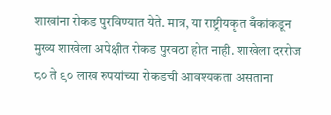शाखांना रोकड पुरविण्यात येते. मात्र, या राष्ट्रीयकृत बँकांकडून मुख्य शाखेला अपेक्षीत रोकड पुरवठा होत नाही. शाखेला दररोज ८० ते ९० लाख रुपयांच्या रोकडची आवश्यकता असताना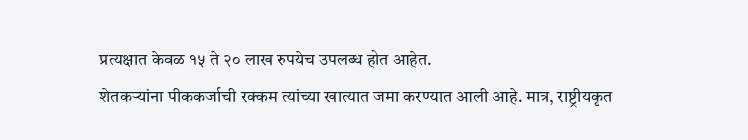प्रत्यक्षात केवळ १५ ते २० लाख रुपयेच उपलब्ध होत आहेत.
शेतकऱ्यांना पीककर्जाची रक्कम त्यांच्या खात्यात जमा करण्यात आली आहे. मात्र, राष्ट्रीयकृत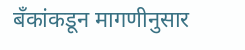बँकांकडून मागणीनुसार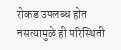रोकड उपलब्ध होत नसत्यामुळे ही परिस्थिती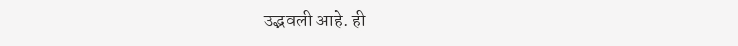उद्भवली आहे. ही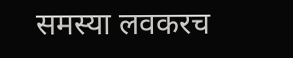समस्या लवकरच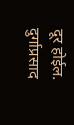दूर होईल. दुर्गाप्रसाद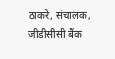ठाकरे, संचालक, जीडीसीसी बैंक